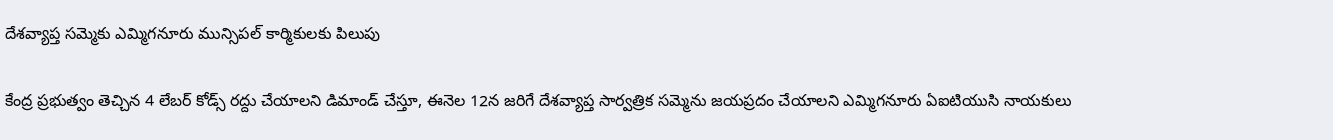దేశవ్యాప్త సమ్మెకు ఎమ్మిగనూరు మున్సిపల్ కార్మికులకు పిలుపు

కేంద్ర ప్రభుత్వం తెచ్చిన 4 లేబర్ కోడ్స్ రద్దు చేయాలని డిమాండ్ చేస్తూ, ఈనెల 12న జరిగే దేశవ్యాప్త సార్వత్రిక సమ్మెను జయప్రదం చేయాలని ఎమ్మిగనూరు ఏఐటియుసి నాయకులు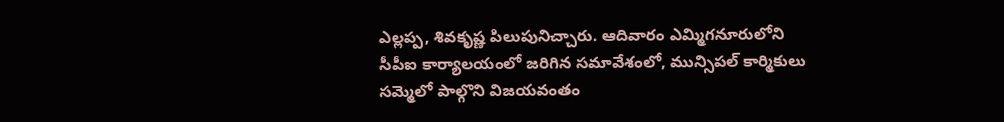ఎల్లప్ప, శివకృష్ణ పిలుపునిచ్చారు. ఆదివారం ఎమ్మిగనూరులోని సీపీఐ కార్యాలయంలో జరిగిన సమావేశంలో, మున్సిపల్ కార్మికులు సమ్మెలో పాల్గొని విజయవంతం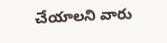చేయాలని వారు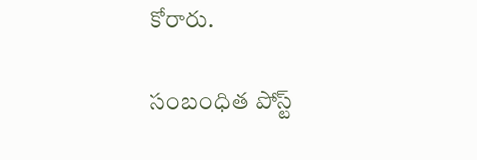కోరారు.

సంబంధిత పోస్ట్